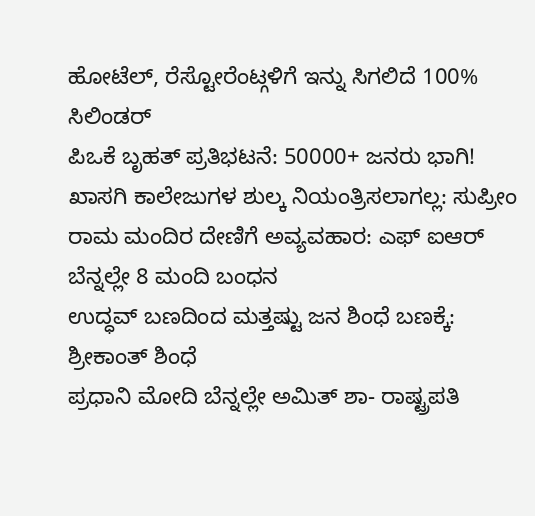ಹೋಟೆಲ್, ರೆಸ್ಟೋರೆಂಟ್ಗಳಿಗೆ ಇನ್ನು ಸಿಗಲಿದೆ 100% ಸಿಲಿಂಡರ್
ಪಿಒಕೆ ಬೃಹತ್ ಪ್ರತಿಭಟನೆ: 50000+ ಜನರು ಭಾಗಿ!
ಖಾಸಗಿ ಕಾಲೇಜುಗಳ ಶುಲ್ಕ ನಿಯಂತ್ರಿಸಲಾಗಲ್ಲ: ಸುಪ್ರೀಂ
ರಾಮ ಮಂದಿರ ದೇಣಿಗೆ ಅವ್ಯವಹಾರ: ಎಫ್ ಐಆರ್ ಬೆನ್ನಲ್ಲೇ 8 ಮಂದಿ ಬಂಧನ
ಉದ್ಧವ್ ಬಣದಿಂದ ಮತ್ತಷ್ಟು ಜನ ಶಿಂಧೆ ಬಣಕ್ಕೆ: ಶ್ರೀಕಾಂತ್ ಶಿಂಧೆ
ಪ್ರಧಾನಿ ಮೋದಿ ಬೆನ್ನಲ್ಲೇ ಅಮಿತ್ ಶಾ- ರಾಷ್ಟ್ರಪತಿ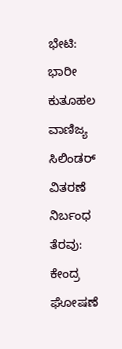ಭೇಟಿ: ಭಾರೀ ಕುತೂಹಲ
ವಾಣಿಜ್ಯ ಸಿಲಿಂಡರ್ ವಿತರಣೆ ನಿರ್ಬಂಧ ತೆರವು: ಕೇಂದ್ರ ಘೋಷಣೆ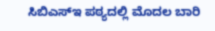ಸಿಬಿಎಸ್ಇ ಪಠ್ಯದಲ್ಲಿ ಮೊದಲ ಬಾರಿ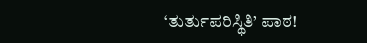‘ತುರ್ತುಪರಿಸ್ಥಿತಿ’ ಪಾಠ!